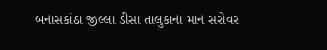બનાસકાંઠા જીલ્લા ડીસા તાલુકાના માન સરોવર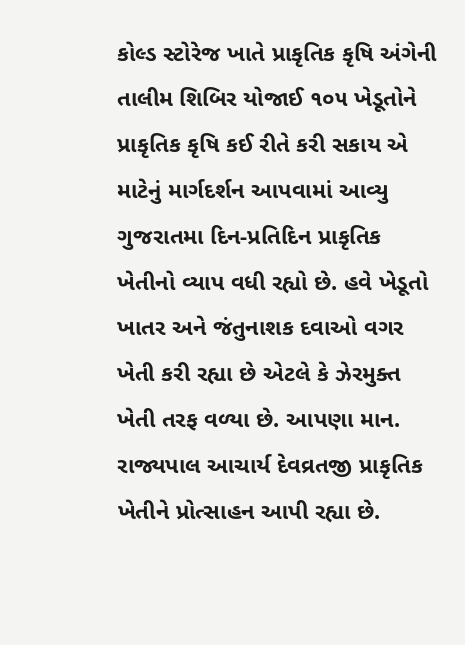કોલ્ડ સ્ટોરેજ ખાતે પ્રાકૃતિક કૃષિ અંગેની તાલીમ શિબિર યોજાઈ ૧૦૫ ખેડૂતોને પ્રાકૃતિક કૃષિ કઈ રીતે કરી સકાય એ માટેનું માર્ગદર્શન આપવામાં આવ્યુ ગુજરાતમા દિન-પ્રતિદિન પ્રાકૃતિક ખેતીનો વ્યાપ વધી રહ્યો છે. હવે ખેડૂતો ખાતર અને જંતુનાશક દવાઓ વગર ખેતી કરી રહ્યા છે એટલે કે ઝેરમુક્ત ખેતી તરફ વળ્યા છે. આપણા માન. રાજ્યપાલ આચાર્ય દેવવ્રતજી પ્રાકૃતિક ખેતીને પ્રોત્સાહન આપી રહ્યા છે.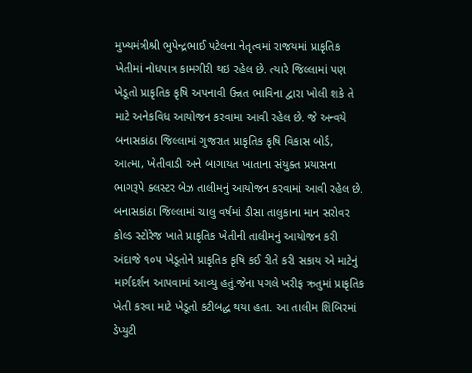મુખ્યમંત્રીશ્રી ભુપેન્દ્રભાઈ પટેલના નેતૃત્વમાં રાજયમાં પ્રાકૃતિક ખેતીમાં નોધપાત્ર કામગીરી થઇ રહેલ છે. ત્યારે જિલ્લામાં પણ ખેડૂતો પ્રાકૃતિક કૃષિ અપનાવી ઉન્નત ભાવિના દ્વારા ખોલી શકે તે માટે અનેકવિધ આયોજન કરવામા આવી રહેલ છે. જે અન્વયે બનાસકાંઠા જિલ્લામાં ગુજરાત પ્રાકૃતિક કૃષિ વિકાસ બોર્ડ, આત્મા, ખેતીવાડી અને બાગાયત ખાતાના સંયુક્ત પ્રયાસના ભાગરૂપે ક્લસ્ટર બેઝ તાલીમનું આયોજન કરવામાં આવી રહેલ છે. બનાસકાંઠા જિલ્લામાં ચાલુ વર્ષમાં ડીસા તાલુકાના માન સરોવર કોલ્ડ સ્ટોરેજ ખાતે પ્રાકૃતિક ખેતીની તાલીમનું આયોજન કરી અંદાજે ૧૦૫ ખેડૂતોને પ્રાકૃતિક કૃષિ કઈ રીતે કરી સકાય એ માટેનું માર્ગદર્શન આપવામાં આવ્યુ હતું.જેના પગલે ખરીફ ઋતુમાં પ્રાકૃતિક ખેતી કરવા માટે ખેડૂતો કટીબદ્ધ થયા હતા. આ તાલીમ શિબિરમાં ડેપ્યુટી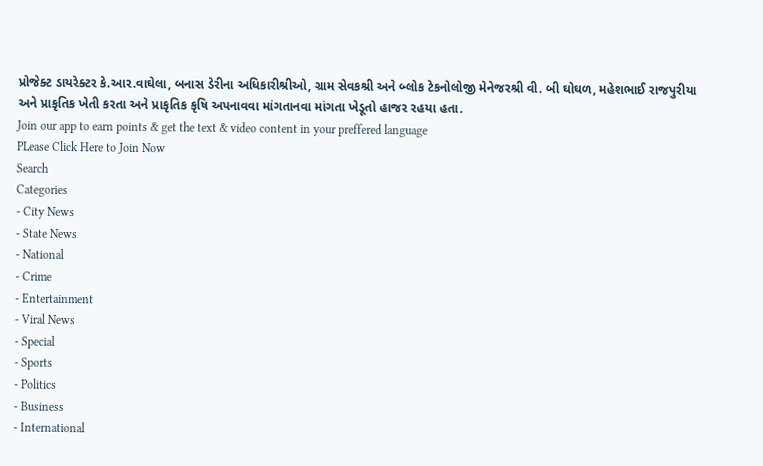પ્રોજેક્ટ ડાયરેક્ટર કે.આર.વાઘેલા, બનાસ ડેરીના અધિકારીશ્રીઓ, ગ્રામ સેવકશ્રી અને બ્લોક ટેકનોલોજી મેનેજરશ્રી વી. બી ઘોઘળ, મહેશભાઈ રાજપુરીયા અને પ્રાકૃતિક ખેતી કરતા અને પ્રાકૃતિક કૃષિ અપનાવવા માંગતાનવા માંગતા ખેડૂતો હાજર રહયા હતા.
Join our app to earn points & get the text & video content in your preffered language
PLease Click Here to Join Now
Search
Categories
- City News
- State News
- National
- Crime
- Entertainment
- Viral News
- Special
- Sports
- Politics
- Business
- International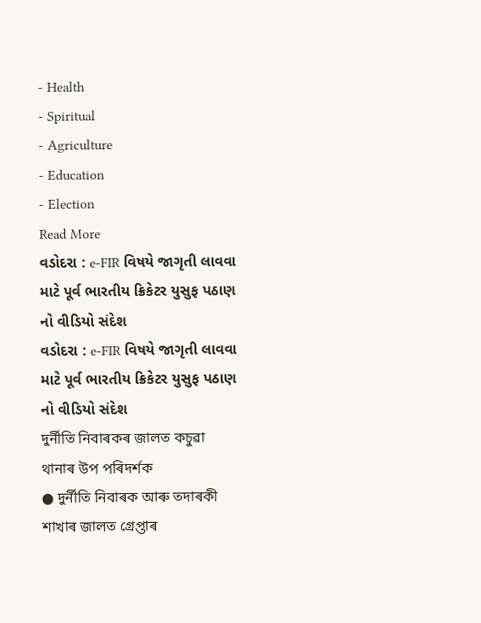- Health
- Spiritual
- Agriculture
- Education
- Election
Read More
વડોદરા : e-FIR વિષયે જાગૃતી લાવવા માટે પૂર્વ ભારતીય ક્રિકેટર યુસુફ પઠાણ નો વીડિયો સંદેશ
વડોદરા : e-FIR વિષયે જાગૃતી લાવવા માટે પૂર્વ ભારતીય ક્રિકેટર યુસુફ પઠાણ નો વીડિયો સંદેશ
দুৰ্নীতি নিবাৰকৰ জালত কচুৱা থানাৰ উপ পৰিদৰ্শক
● দুৰ্নীতি নিবাৰক আৰু তদাৰকী শাখাৰ জালত গ্ৰেপ্তাৰ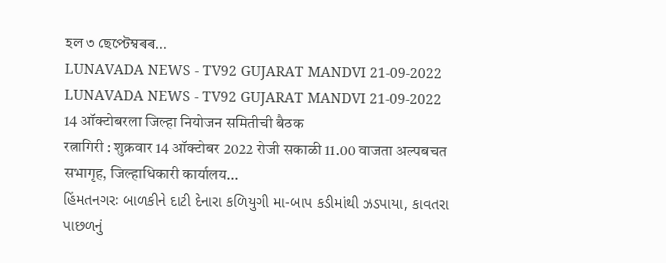হল ৩ ছেপ্টেম্বৰৰ...
LUNAVADA NEWS - TV92 GUJARAT MANDVI 21-09-2022
LUNAVADA NEWS - TV92 GUJARAT MANDVI 21-09-2022
14 ऑक्टोबरला जिल्हा नियोजन समितीची बैठक
रत्नागिरी : शुक्रवार 14 ऑक्टोबर 2022 रोजी सकाळी 11.00 वाजता अल्पबचत सभागृह, जिल्हाधिकारी कार्यालय...
હિંમતનગરઃ બાળકીને દાટી દેનારા કળિયુગી મા-બાપ કડીમાંથી ઝડપાયા, કાવતરા પાછળનું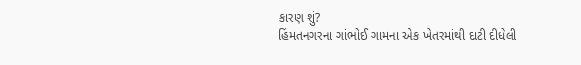કારણ શું?
હિંમતનગરના ગાંભોઈ ગામના એક ખેતરમાંથી દાટી દીધેલી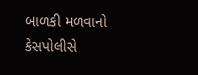બાળકી મળવાનો કેસપોલીસે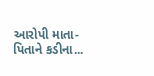આરોપી માતા-પિતાને કડીના...